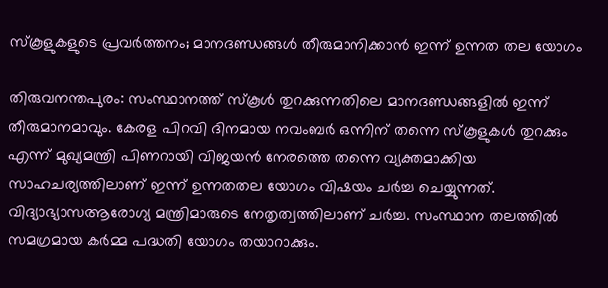സ്‌കൂളുകളുടെ പ്രവര്‍ത്തനം; മാനദണ്ഡങ്ങള്‍ തീരുമാനിക്കാന്‍ ഇന്ന് ഉന്നത തല യോഗം

തിരുവനന്തപുരം: സംസ്ഥാനത്ത് സ്‌കൂള്‍ തുറക്കുന്നതിലെ മാനദണ്ഡങ്ങളില്‍ ഇന്ന് തീരുമാനമാവും. കേരള പിറവി ദിനമായ നവംബര്‍ ഒന്നിന് തന്നെ സ്‌കൂളുകള്‍ തുറക്കും എന്ന് മുഖ്യമന്ത്രി പിണറായി വിജയന്‍ നേരത്തെ തന്നെ വ്യക്തമാക്കിയ സാഹചര്യത്തിലാണ് ഇന്ന് ഉന്നതതല യോഗം വിഷയം ചര്‍ച്ച ചെയ്യുന്നത്. വിദ്യാഭ്യാസആരോഗ്യ മന്ത്രിമാരുടെ നേതൃത്വത്തിലാണ് ചര്‍ച്ച. സംസ്ഥാന തലത്തില്‍ സമഗ്രമായ കര്‍മ്മ പദ്ധതി യോഗം തയാറാക്കും.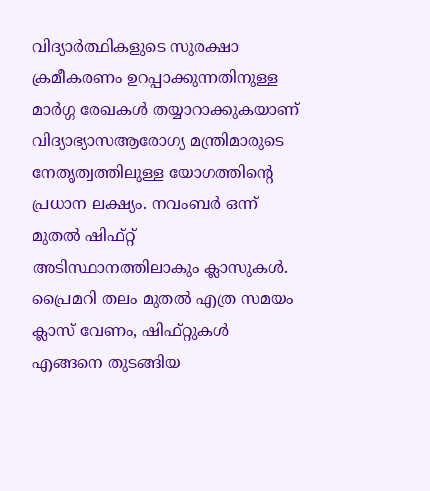വിദ്യാര്‍ത്ഥികളുടെ സുരക്ഷാ ക്രമീകരണം ഉറപ്പാക്കുന്നതിനുള്ള മാര്‍ഗ്ഗ രേഖകള്‍ തയ്യാറാക്കുകയാണ് വിദ്യാഭ്യാസആരോഗ്യ മന്ത്രിമാരുടെ നേതൃത്വത്തിലുള്ള യോഗത്തിന്റെ പ്രധാന ലക്ഷ്യം. നവംബര്‍ ഒന്ന് മുതല്‍ ഷിഫ്റ്റ് അടിസ്ഥാനത്തിലാകും ക്ലാസുകള്‍. പ്രൈമറി തലം മുതല്‍ എത്ര സമയം ക്ലാസ് വേണം, ഷിഫ്റ്റുകള്‍ എങ്ങനെ തുടങ്ങിയ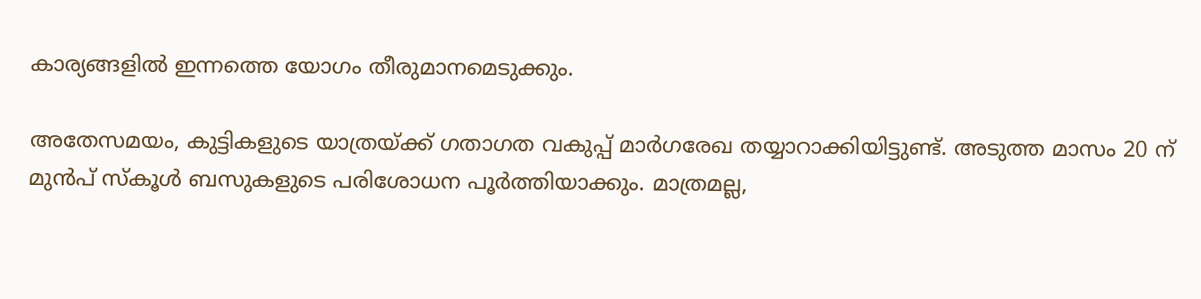കാര്യങ്ങളില്‍ ഇന്നത്തെ യോഗം തീരുമാനമെടുക്കും.

അതേസമയം, കുട്ടികളുടെ യാത്രയ്ക്ക് ഗതാഗത വകുപ്പ് മാര്‍ഗരേഖ തയ്യാറാക്കിയിട്ടുണ്ട്. അടുത്ത മാസം 20 ന് മുന്‍പ് സ്‌കൂള്‍ ബസുകളുടെ പരിശോധന പൂര്‍ത്തിയാക്കും. മാത്രമല്ല,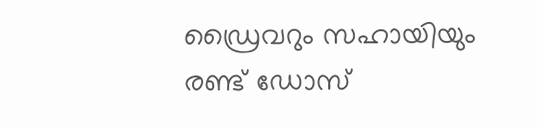ഡ്രൈവറും സഹായിയും രണ്ട് ഡോസ്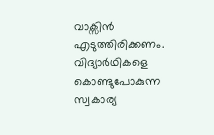വാക്സിന്‍ എടുത്തിരിക്കണം. വിദ്യാര്‍ഥികളെ കൊണ്ടുപോകുന്ന സ്വകാര്യ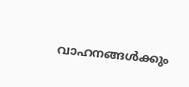വാഹനങ്ങള്‍ക്കും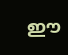ഈ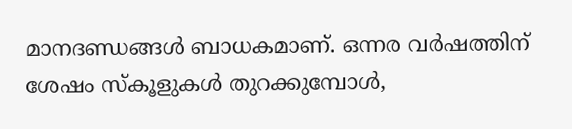മാനദണ്ഡങ്ങള്‍ ബാധകമാണ്. ഒന്നര വര്‍ഷത്തിന് ശേഷം സ്‌കൂളുകള്‍ തുറക്കുമ്പോള്‍,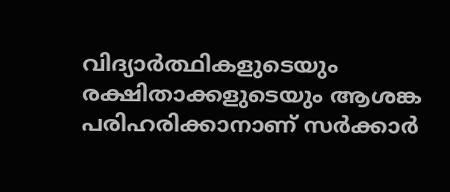വിദ്യാര്‍ത്ഥികളുടെയും രക്ഷിതാക്കളുടെയും ആശങ്ക പരിഹരിക്കാനാണ് സര്‍ക്കാര്‍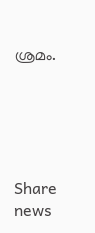ശ്രമം.





Share news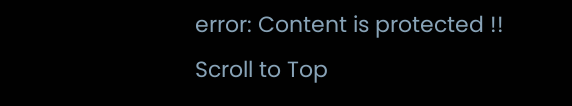error: Content is protected !!
Scroll to Top